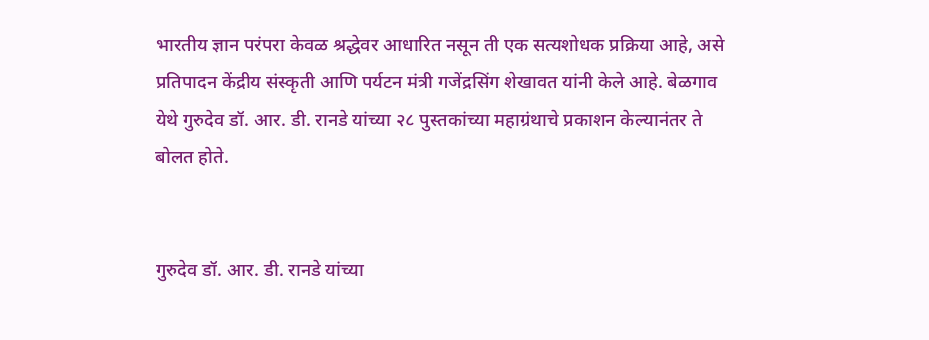भारतीय ज्ञान परंपरा केवळ श्रद्धेवर आधारित नसून ती एक सत्यशोधक प्रक्रिया आहे, असे प्रतिपादन केंद्रीय संस्कृती आणि पर्यटन मंत्री गजेंद्रसिंग शेखावत यांनी केले आहे. बेळगाव येथे गुरुदेव डॉ. आर. डी. रानडे यांच्या २८ पुस्तकांच्या महाग्रंथाचे प्रकाशन केल्यानंतर ते बोलत होते.


गुरुदेव डॉ. आर. डी. रानडे यांच्या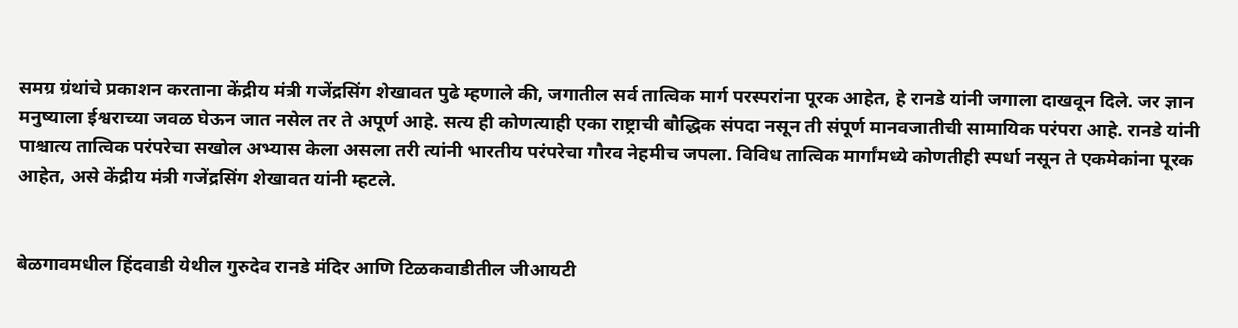समग्र ग्रंथांचे प्रकाशन करताना केंद्रीय मंत्री गजेंद्रसिंग शेखावत पुढे म्हणाले की, जगातील सर्व तात्विक मार्ग परस्परांना पूरक आहेत, हे रानडे यांनी जगाला दाखवून दिले. जर ज्ञान मनुष्याला ईश्वराच्या जवळ घेऊन जात नसेल तर ते अपूर्ण आहे. सत्य ही कोणत्याही एका राष्ट्राची बौद्धिक संपदा नसून ती संपूर्ण मानवजातीची सामायिक परंपरा आहे. रानडे यांनी पाश्चात्य तात्विक परंपरेचा सखोल अभ्यास केला असला तरी त्यांनी भारतीय परंपरेचा गौरव नेहमीच जपला. विविध तात्विक मार्गांमध्ये कोणतीही स्पर्धा नसून ते एकमेकांना पूरक आहेत, असे केंद्रीय मंत्री गजेंद्रसिंग शेखावत यांनी म्हटले.


बेळगावमधील हिंदवाडी येथील गुरुदेव रानडे मंदिर आणि टिळकवाडीतील जीआयटी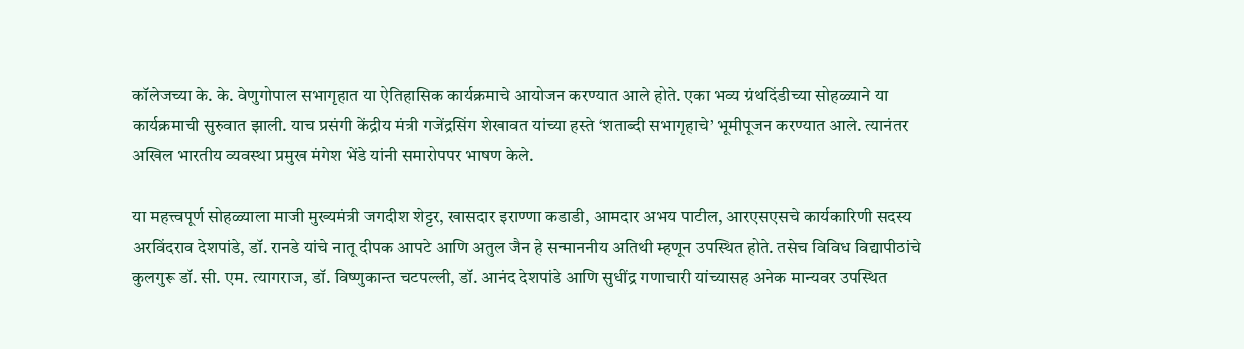कॉलेजच्या के. के. वेणुगोपाल सभागृहात या ऐतिहासिक कार्यक्रमाचे आयोजन करण्यात आले होते. एका भव्य ग्रंथदिंडीच्या सोहळ्याने या कार्यक्रमाची सुरुवात झाली. याच प्रसंगी केंद्रीय मंत्री गजेंद्रसिंग शेखावत यांच्या हस्ते ‘शताब्दी सभागृहाचे’ भूमीपूजन करण्यात आले. त्यानंतर अखिल भारतीय व्यवस्था प्रमुख मंगेश भेंडे यांनी समारोपपर भाषण केले.

या महत्त्वपूर्ण सोहळ्याला माजी मुख्यमंत्री जगदीश शेट्टर, खासदार इराण्णा कडाडी, आमदार अभय पाटील, आरएसएसचे कार्यकारिणी सदस्य अरविंदराव देशपांडे, डॉ. रानडे यांचे नातू दीपक आपटे आणि अतुल जैन हे सन्माननीय अतिथी म्हणून उपस्थित होते. तसेच विविध विद्यापीठांचे कुलगुरू डॉ. सी. एम. त्यागराज, डॉ. विष्णुकान्त चटपल्ली, डॉ. आनंद देशपांडे आणि सुधींद्र गणाचारी यांच्यासह अनेक मान्यवर उपस्थित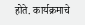होते. कार्यक्रमाचे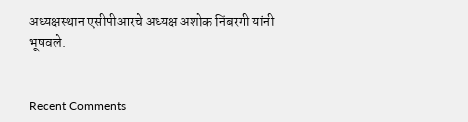अध्यक्षस्थान एसीपीआरचे अध्यक्ष अशोक निंबरगी यांनी भूषवले.


Recent Comments